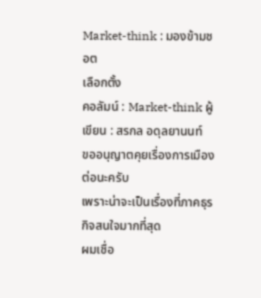Market-think : มองข้ามชอต
เลือกตั้ง
คอลัมน์ : Market-think ผู้เขียน : สรกล อดุลยานนท์
ขออนุญาตคุยเรื่องการเมืองต่อนะครับ
เพราะน่าจะเป็นเรื่องที่ภาคธุรกิจสนใจมากที่สุด
ผมเชื่อ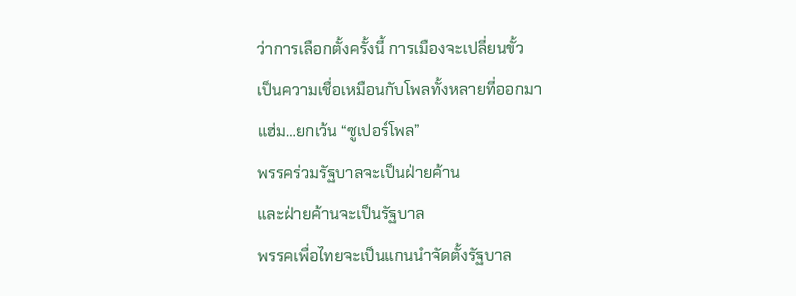ว่าการเลือกตั้งครั้งนี้ การเมืองจะเปลี่ยนขั้ว
เป็นความเชื่อเหมือนกับโพลทั้งหลายที่ออกมา
แฮ่ม…ยกเว้น “ซูเปอร์โพล”
พรรคร่วมรัฐบาลจะเป็นฝ่ายค้าน
และฝ่ายค้านจะเป็นรัฐบาล
พรรคเพื่อไทยจะเป็นแกนนำจัดตั้งรัฐบาล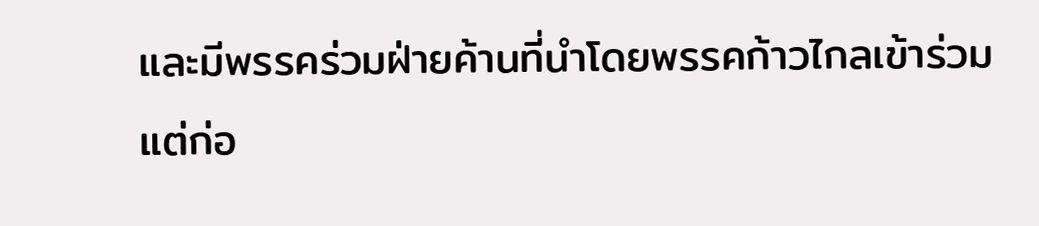และมีพรรคร่วมฝ่ายค้านที่นำโดยพรรคก้าวไกลเข้าร่วม
แต่ก่อ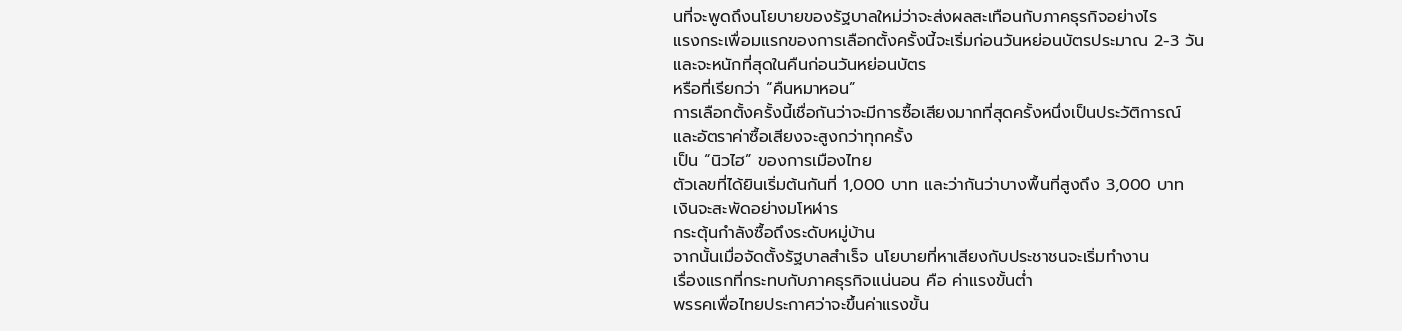นที่จะพูดถึงนโยบายของรัฐบาลใหม่ว่าจะส่งผลสะเทือนกับภาคธุรกิจอย่างไร
แรงกระเพื่อมแรกของการเลือกตั้งครั้งนี้จะเริ่มก่อนวันหย่อนบัตรประมาณ 2-3 วัน
และจะหนักที่สุดในคืนก่อนวันหย่อนบัตร
หรือที่เรียกว่า “คืนหมาหอน”
การเลือกตั้งครั้งนี้เชื่อกันว่าจะมีการซื้อเสียงมากที่สุดครั้งหนึ่งเป็นประวัติการณ์
และอัตราค่าซื้อเสียงจะสูงกว่าทุกครั้ง
เป็น “นิวไฮ” ของการเมืองไทย
ตัวเลขที่ได้ยินเริ่มต้นกันที่ 1,000 บาท และว่ากันว่าบางพื้นที่สูงถึง 3,000 บาท
เงินจะสะพัดอย่างมโหฬาร
กระตุ้นกำลังซื้อถึงระดับหมู่บ้าน
จากนั้นเมื่อจัดตั้งรัฐบาลสำเร็จ นโยบายที่หาเสียงกับประชาชนจะเริ่มทำงาน
เรื่องแรกที่กระทบกับภาคธุรกิจแน่นอน คือ ค่าแรงขั้นต่ำ
พรรคเพื่อไทยประกาศว่าจะขึ้นค่าแรงขั้น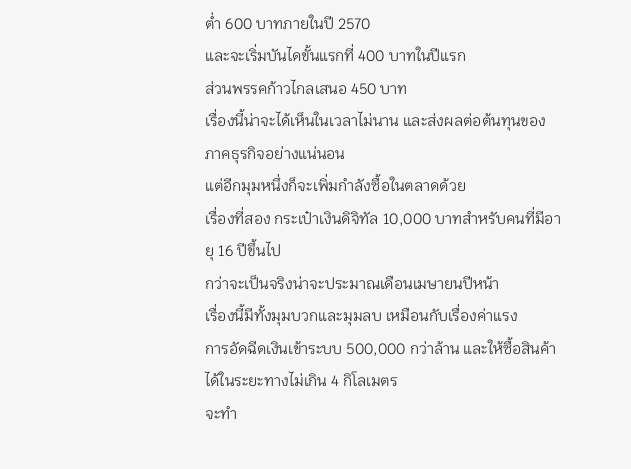ต่ำ 600 บาทภายในปี 2570
และจะเริ่มบันไดขั้นแรกที่ 400 บาทในปีแรก
ส่วนพรรคก้าวไกลเสนอ 450 บาท
เรื่องนี้น่าจะได้เห็นในเวลาไม่นาน และส่งผลต่อต้นทุนของภาคธุรกิจอย่างแน่นอน
แต่อีกมุมหนึ่งก็จะเพิ่มกำลังซื้อในตลาดด้วย
เรื่องที่สอง กระเป๋าเงินดิจิทัล 10,000 บาทสำหรับคนที่มีอายุ 16 ปีขึ้นไป
กว่าจะเป็นจริงน่าจะประมาณเดือนเมษายนปีหน้า
เรื่องนี้มีทั้งมุมบวกและมุมลบ เหมือนกับเรื่องค่าแรง
การอัดฉีดเงินเข้าระบบ 500,000 กว่าล้าน และให้ซื้อสินค้าได้ในระยะทางไม่เกิน 4 กิโลเมตร
จะทำ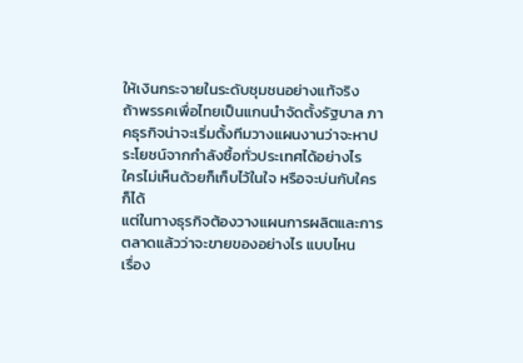ให้เงินกระจายในระดับชุมชนอย่างแท้จริง
ถ้าพรรคเพื่อไทยเป็นแกนนำจัดตั้งรัฐบาล ภาคธุรกิจน่าจะเริ่มตั้งทีมวางแผนงานว่าจะหาประโยชน์จากกำลังซื้อทั่วประเทศได้อย่างไร
ใครไม่เห็นด้วยก็เก็บไว้ในใจ หรือจะบ่นกับใครก็ได้
แต่ในทางธุรกิจต้องวางแผนการผลิตและการตลาดแล้วว่าจะขายของอย่างไร แบบไหน
เรื่อง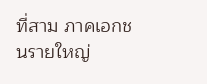ที่สาม ภาคเอกชนรายใหญ่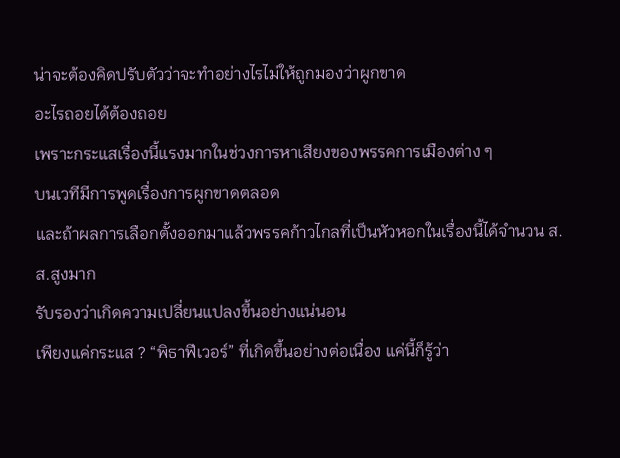น่าจะต้องคิดปรับตัวว่าจะทำอย่างไรไม่ให้ถูกมองว่าผูกขาด
อะไรถอยได้ต้องถอย
เพราะกระแสเรื่องนี้แรงมากในช่วงการหาเสียงของพรรคการเมืองต่าง ๆ
บนเวทีมีการพูดเรื่องการผูกขาดตลอด
และถ้าผลการเลือกตั้งออกมาแล้วพรรคก้าวไกลที่เป็นหัวหอกในเรื่องนี้ได้จำนวน ส.ส.สูงมาก
รับรองว่าเกิดความเปลี่ยนแปลงขึ้นอย่างแน่นอน
เพียงแค่กระแส ? “พิธาฟีเวอร์” ที่เกิดขึ้นอย่างต่อเนื่อง แค่นี้ก็รู้ว่า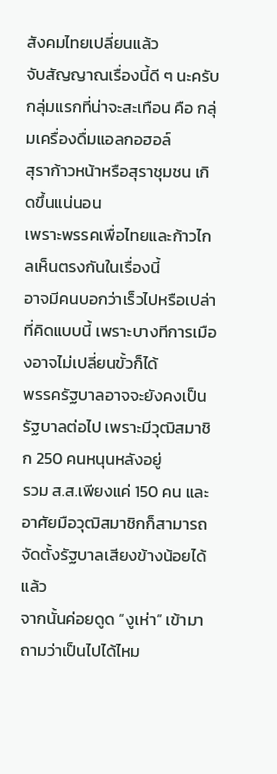สังคมไทยเปลี่ยนแล้ว
จับสัญญาณเรื่องนี้ดี ๆ นะครับ
กลุ่มแรกที่น่าจะสะเทือน คือ กลุ่มเครื่องดื่มแอลกอฮอล์
สุราก้าวหน้าหรือสุราชุมชน เกิดขึ้นแน่นอน
เพราะพรรคเพื่อไทยและก้าวไกลเห็นตรงกันในเรื่องนี้
อาจมีคนบอกว่าเร็วไปหรือเปล่าที่คิดแบบนี้ เพราะบางทีการเมืองอาจไม่เปลี่ยนขั้วก็ได้
พรรครัฐบาลอาจจะยังคงเป็นรัฐบาลต่อไป เพราะมีวุฒิสมาชิก 250 คนหนุนหลังอยู่
รวม ส.ส.เพียงแค่ 150 คน และอาศัยมือวุฒิสมาชิกก็สามารถจัดตั้งรัฐบาลเสียงข้างน้อยได้แล้ว
จากนั้นค่อยดูด “งูเห่า” เข้ามา
ถามว่าเป็นไปได้ไหม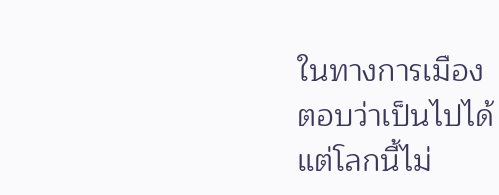ในทางการเมือง
ตอบว่าเป็นไปได้
แต่โลกนี้ไม่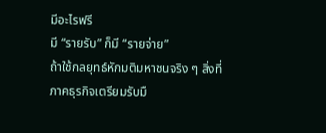มีอะไรฟรี
มี “รายรับ” ก็มี “รายจ่าย”
ถ้าใช้กลยุทธ์หักมติมหาชนจริง ๆ สิ่งที่ภาคธุรกิจเตรียมรับมื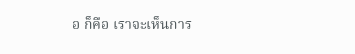อ ก็คือ เราจะเห็นการ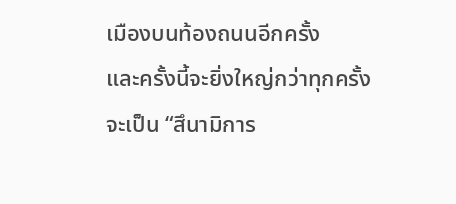เมืองบนท้องถนนอีกครั้ง
และครั้งนี้จะยิ่งใหญ่กว่าทุกครั้ง
จะเป็น “สึนามิการ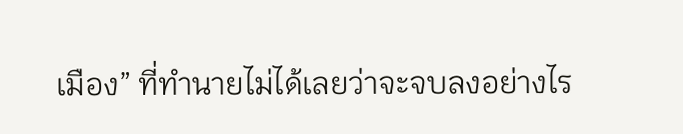เมือง” ที่ทำนายไม่ได้เลยว่าจะจบลงอย่างไร